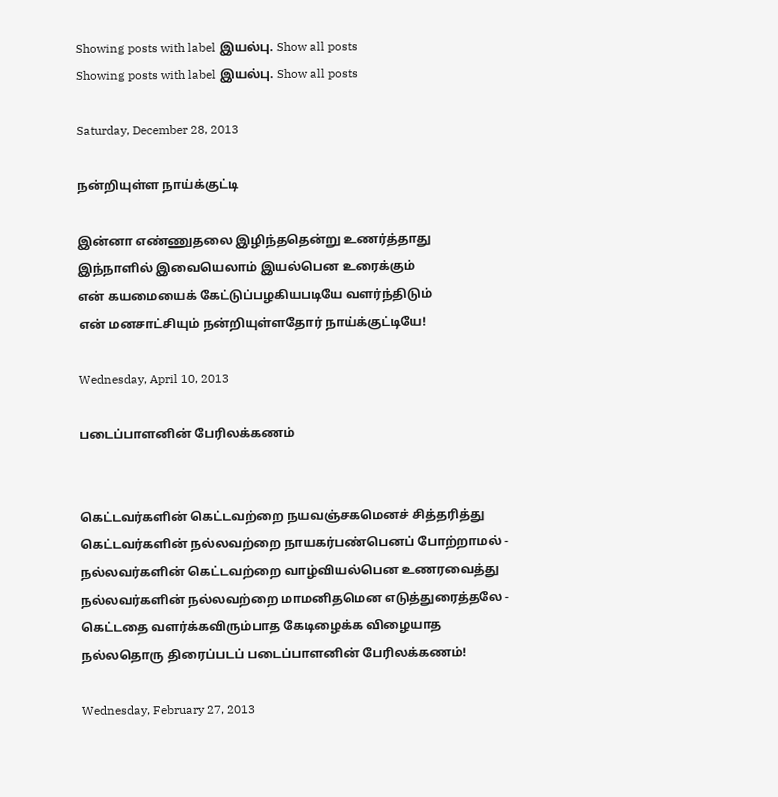Showing posts with label இயல்பு. Show all posts
Showing posts with label இயல்பு. Show all posts

Saturday, December 28, 2013

நன்றியுள்ள நாய்க்குட்டி

இன்னா எண்ணுதலை இழிந்ததென்று உணர்த்தாது
இந்நாளில் இவையெலாம் இயல்பென உரைக்கும்
என் கயமையைக் கேட்டுப்பழகியபடியே வளர்ந்திடும்
என் மனசாட்சியும் நன்றியுள்ளதோர் நாய்க்குட்டியே!

Wednesday, April 10, 2013

படைப்பாளனின் பேரிலக்கணம்


கெட்டவர்களின் கெட்டவற்றை நயவஞ்சகமெனச் சித்தரித்து
கெட்டவர்களின் நல்லவற்றை நாயகர்பண்பெனப் போற்றாமல் -
நல்லவர்களின் கெட்டவற்றை வாழ்வியல்பென உணரவைத்து
நல்லவர்களின் நல்லவற்றை மாமனிதமென எடுத்துரைத்தலே -
கெட்டதை வளர்க்கவிரும்பாத கேடிழைக்க விழையாத
நல்லதொரு திரைப்படப் படைப்பாளனின் பேரிலக்கணம்!

Wednesday, February 27, 2013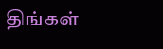திங்கள்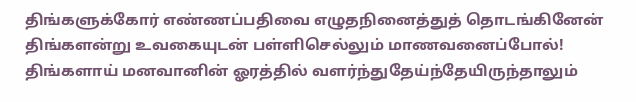திங்களுக்கோர் எண்ணப்பதிவை எழுதநினைத்துத் தொடங்கினேன்
திங்களன்று உவகையுடன் பள்ளிசெல்லும் மாணவனைப்போல்!
திங்களாய் மனவானின் ஓரத்தில் வளர்ந்துதேய்ந்தேயிருந்தாலும்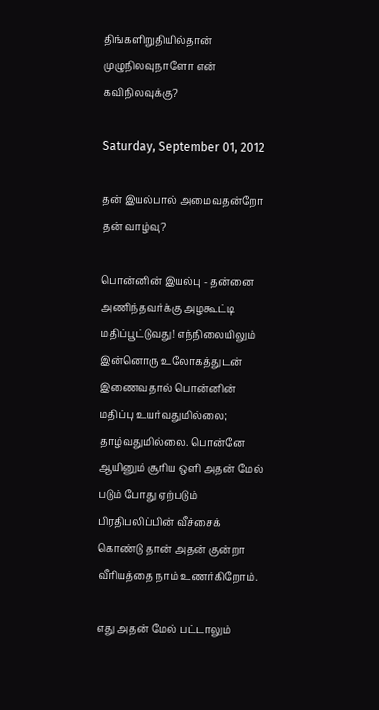திங்களிறுதியில்தான் முழுநிலவுநாளோ என் கவிநிலவுக்கு?

Saturday, September 01, 2012

தன் இயல்பால் அமைவதன்றோ தன் வாழ்வு?

பொன்னின் இயல்பு - தன்னை அணிந்தவர்க்கு அழகூட்டி மதிப்பூட்டுவது! எந்நிலையிலும் இன்னொரு உலோகத்துடன் இணைவதால் பொன்னின் மதிப்பு உயர்வதுமில்லை; தாழ்வதுமில்லை. பொன்னே ஆயினும் சூரிய ஒளி அதன் மேல் படும் போது ஏற்படும் பிரதிபலிப்பின் வீச்சைக் கொண்டு தான் அதன் குன்றா வீரியத்தை நாம் உணர்கிறோம்.

எது அதன் மேல் பட்டாலும்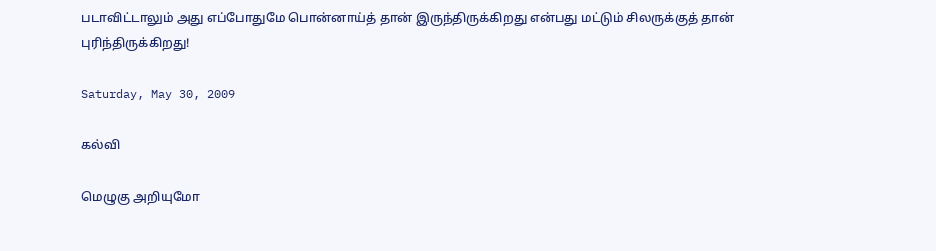படாவிட்டாலும் அது எப்போதுமே பொன்னாய்த் தான் இருந்திருக்கிறது என்பது மட்டும் சிலருக்குத் தான் புரிந்திருக்கிறது!

Saturday, May 30, 2009

கல்வி

மெழுகு அறியுமோ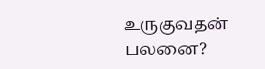உருகுவதன் பலனை?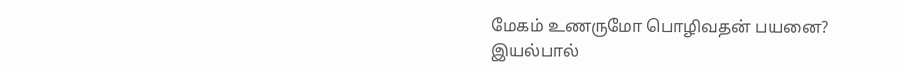மேகம் உணருமோ பொழிவதன் பயனை?
இயல்பால்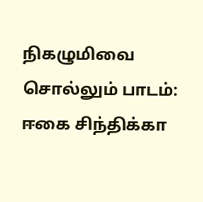நிகழுமிவை சொல்லும் பாடம்:
ஈகை சிந்திக்கா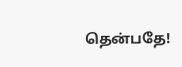தென்பதே!